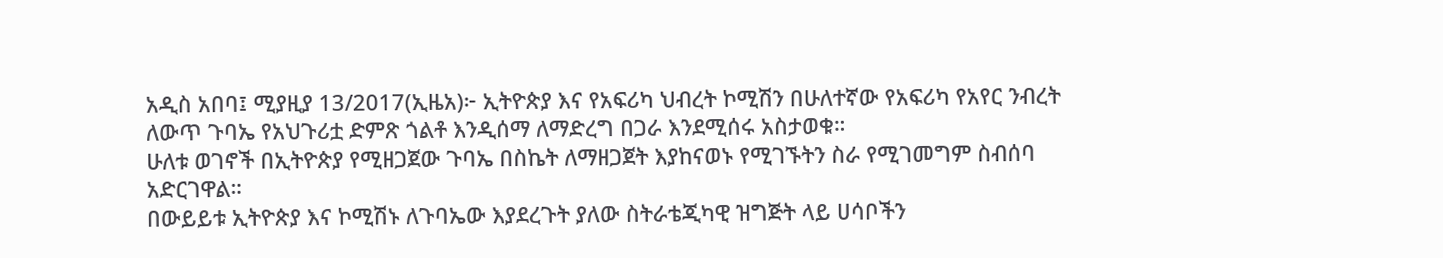አዲስ አበባ፤ ሚያዚያ 13/2017(ኢዜአ)፦ ኢትዮጵያ እና የአፍሪካ ህብረት ኮሚሽን በሁለተኛው የአፍሪካ የአየር ንብረት ለውጥ ጉባኤ የአህጉሪቷ ድምጽ ጎልቶ እንዲሰማ ለማድረግ በጋራ እንደሚሰሩ አስታወቁ።
ሁለቱ ወገኖች በኢትዮጵያ የሚዘጋጀው ጉባኤ በስኬት ለማዘጋጀት እያከናወኑ የሚገኙትን ስራ የሚገመግም ስብሰባ አድርገዋል።
በውይይቱ ኢትዮጵያ እና ኮሚሽኑ ለጉባኤው እያደረጉት ያለው ስትራቴጂካዊ ዝግጅት ላይ ሀሳቦችን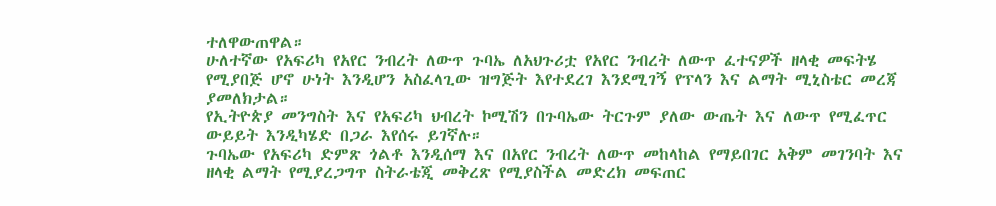ተለዋውጠዋል።
ሁለተኛው የአፍሪካ የአየር ንብረት ለውጥ ጉባኤ ለአህጉሪቷ የአየር ንብረት ለውጥ ፈተናዎች ዘላቂ መፍትሄ የሚያበጅ ሆኖ ሁነት እንዲሆን አስፈላጊው ዝግጅት እየተደረገ እንደሚገኝ የፕላን እና ልማት ሚኒስቴር መረጃ ያመለክታል።
የኢትዮጵያ መንግስት እና የአፍሪካ ህብረት ኮሚሽን በጉባኤው ትርጉም ያለው ውጤት እና ለውጥ የሚፈጥር ውይይት እንዲካሄድ በጋራ እየሰሩ ይገኛሉ።
ጉባኤው የአፍሪካ ድምጽ ጎልቶ እንዲሰማ እና በአየር ንብረት ለውጥ መከላከል የማይበገር አቅም መገንባት እና ዘላቂ ልማት የሚያረጋግጥ ስትራቴጂ መቅረጽ የሚያስችል መድረክ መፍጠር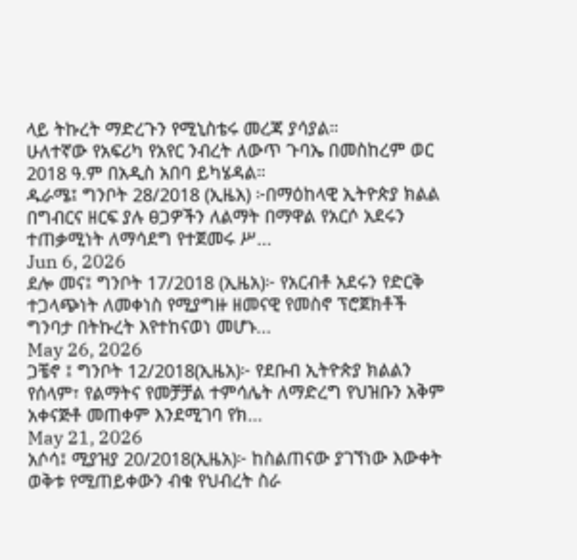ላይ ትኩረት ማድረጉን የሚኒስቴሩ መረጃ ያሳያል።
ሁለተኛው የአፍሪካ የአየር ንብረት ለውጥ ጉባኤ በመስከረም ወር 2018 ዓ.ም በአዲስ አበባ ይካሄዳል።
ዱራሜ፤ ግንቦት 28/2018 (ኢዜአ) ፦በማዕከላዊ ኢትዮጵያ ክልል በግብርና ዘርፍ ያሉ ፀጋዎችን ለልማት በማዋል የአርሶ አደሩን ተጠቃሚነት ለማሳደግ የተጀመሩ ሥ...
Jun 6, 2026
ደሎ መና፤ ግንቦት 17/2018 (ኢዜአ)፦ የአርብቶ አደሩን የድርቅ ተጋላጭነት ለመቀነስ የሚያግዙ ዘመናዊ የመስኖ ፕሮጀክቶች ግንባታ በትኩረት እየተከናወነ መሆኑ...
May 26, 2026
ጋቼኖ ፤ ግንቦት 12/2018(ኢዜአ)፦ የደቡብ ኢትዮጵያ ክልልን የሰላም፣ የልማትና የመቻቻል ተምሳሌት ለማድረግ የህዝቡን አቅም አቀናጅቶ መጠቀም እንደሚገባ የክ...
May 21, 2026
አሶሳ፤ ሚያዝያ 20/2018(ኢዜአ)፦ ከስልጠናው ያገኘነው እውቀት ወቅቱ የሚጠይቀውን ብቁ የህብረት ስራ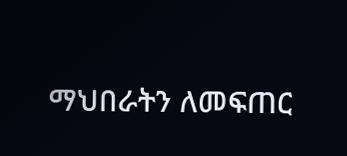ማህበራትን ለመፍጠር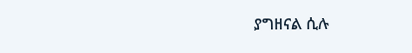ያግዘናል ሲሉ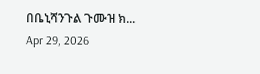በቤኒሻንጉል ጉሙዝ ክ...
Apr 29, 2026